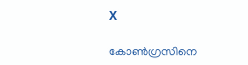X

കോൺഗ്രസിനെ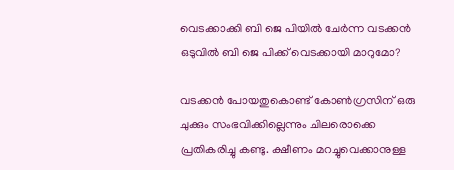വെടക്കാക്കി ബി ജെ പിയിൽ ചേർന്ന വടക്കൻ ഒടുവിൽ ബി ജെ പിക്ക് വെടക്കായി മാറുമോ?

വടക്കൻ പോയതുകൊണ്ട് കോൺഗ്രസിന് ഒരു ചുക്കും സംഭവിക്കില്ലെന്നും ചിലരൊക്കെ പ്രതികരിച്ചു കണ്ടു. ക്ഷീണം മറച്ചുവെക്കാനുള്ള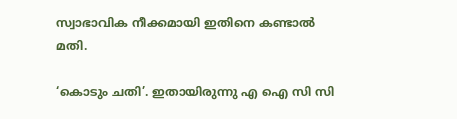സ്വാഭാവിക നീക്കമായി ഇതിനെ കണ്ടാൽ മതി.

‘കൊടും ചതി’. ഇതായിരുന്നു എ ഐ സി സി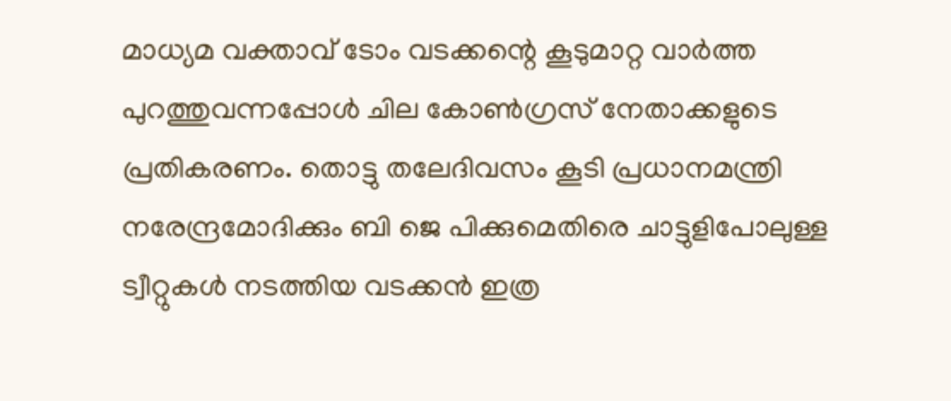മാധ്യമ വക്താവ് ടോം വടക്കന്റെ കൂടുമാറ്റ വാർത്ത പുറത്തുവന്നപ്പോൾ ചില കോൺഗ്രസ് നേതാക്കളുടെ പ്രതികരണം. തൊട്ടു തലേദിവസം കൂടി പ്രധാനമന്ത്രി നരേന്ദ്രമോദിക്കും ബി ജെ പിക്കുമെതിരെ ചാട്ടുളിപോലുള്ള ട്വീറ്റുകൾ നടത്തിയ വടക്കൻ ഇത്ര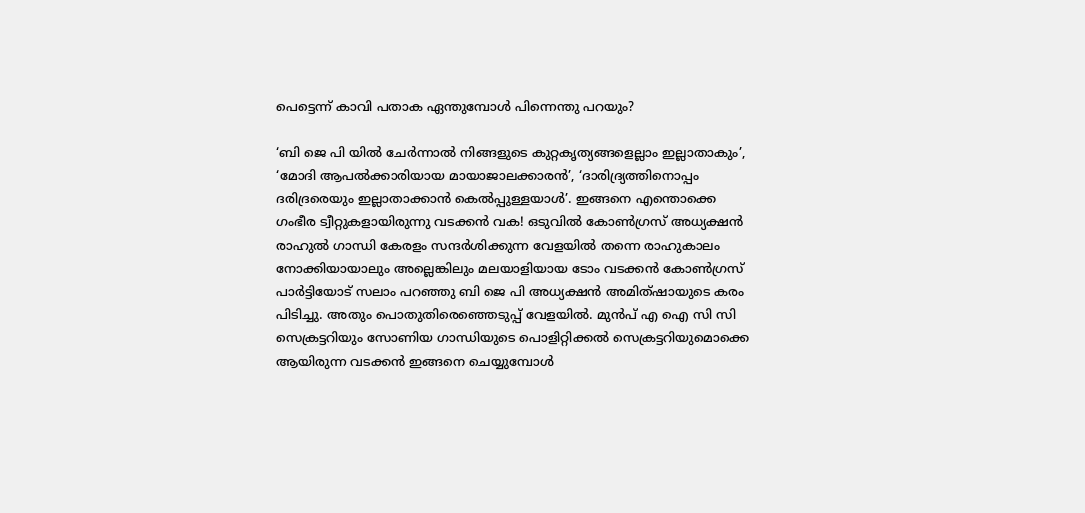പെട്ടെന്ന് കാവി പതാക ഏന്തുമ്പോൾ പിന്നെന്തു പറയും?

‘ബി ജെ പി യിൽ ചേർന്നാൽ നിങ്ങളുടെ കുറ്റകൃത്യങ്ങളെല്ലാം ഇല്ലാതാകും’, ‘മോദി ആപൽക്കാരിയായ മായാജാലക്കാരൻ’, ‘ദാരിദ്ര്യത്തിനൊപ്പം ദരിദ്രരെയും ഇല്ലാതാക്കാൻ കെൽപ്പുള്ളയാൾ’. ഇങ്ങനെ എന്തൊക്കെ ഗംഭീര ട്വീറ്റുകളായിരുന്നു വടക്കൻ വക! ഒടുവിൽ കോൺഗ്രസ് അധ്യക്ഷൻ രാഹുൽ ഗാന്ധി കേരളം സന്ദർശിക്കുന്ന വേളയിൽ തന്നെ രാഹുകാലം നോക്കിയായാലും അല്ലെങ്കിലും മലയാളിയായ ടോം വടക്കൻ കോൺഗ്രസ് പാർട്ടിയോട് സലാം പറഞ്ഞു ബി ജെ പി അധ്യക്ഷൻ അമിത്ഷായുടെ കരം പിടിച്ചു. അതും പൊതുതിരെഞ്ഞെടുപ്പ് വേളയിൽ. മുൻപ് എ ഐ സി സി സെക്രട്ടറിയും സോണിയ ഗാന്ധിയുടെ പൊളിറ്റിക്കൽ സെക്രട്ടറിയുമൊക്കെ ആയിരുന്ന വടക്കൻ ഇങ്ങനെ ചെയ്യുമ്പോൾ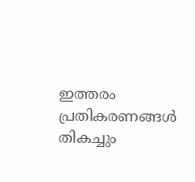ഇത്തരം പ്രതികരണങ്ങൾ തികച്ചും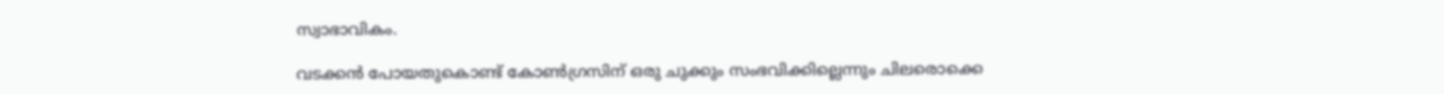സ്വാഭാവികം.

വടക്കൻ പോയതുകൊണ്ട് കോൺഗ്രസിന് ഒരു ചുക്കും സംഭവിക്കില്ലെന്നും ചിലരൊക്കെ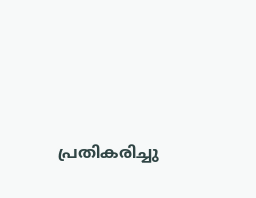പ്രതികരിച്ചു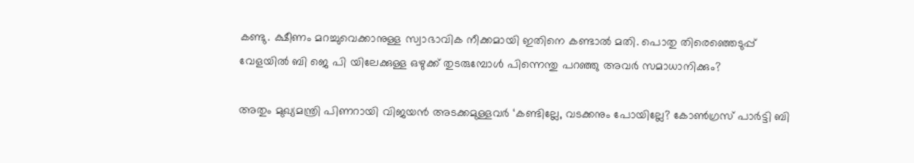കണ്ടു. ക്ഷീണം മറച്ചുവെക്കാനുള്ള സ്വാഭാവിക നീക്കമായി ഇതിനെ കണ്ടാൽ മതി. പൊതു തിരെഞ്ഞെടുപ്പ് വേളയിൽ ബി ജെ പി യിലേക്കുള്ള ഒഴുക്ക് തുടരുമ്പോൾ പിന്നെന്തു പറഞ്ഞു അവർ സമാധാനിക്കും?

അതും മുഖ്യമന്ത്രി പിണറായി വിജയൻ അടക്കമുള്ളവർ ‘കണ്ടില്ലേ, വടക്കനും പോയില്ലേ? കോൺഗ്രസ് പാർട്ടി ബി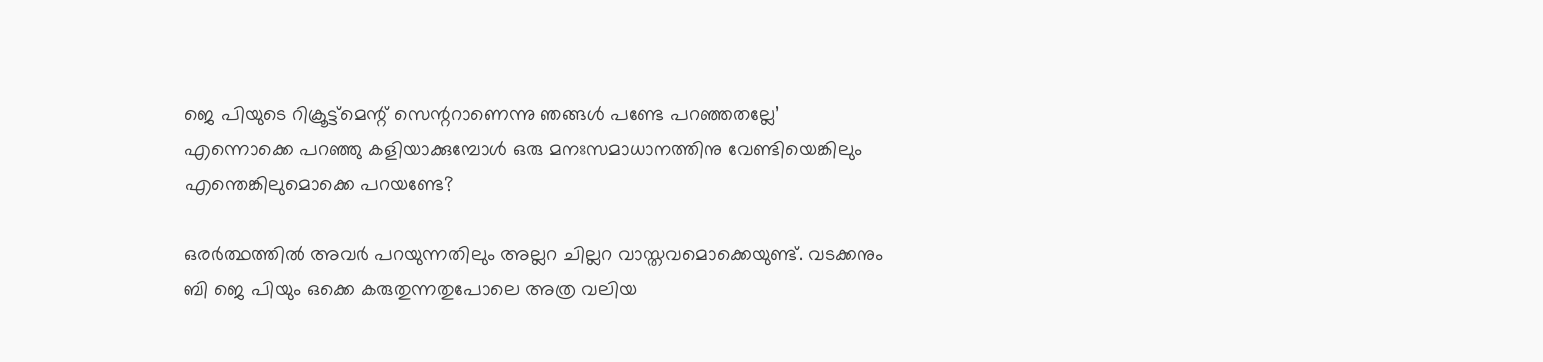ജെ പിയുടെ റിക്രൂട്ട്മെന്റ് സെന്ററാണെന്നു ഞങ്ങൾ പണ്ടേ പറഞ്ഞതല്ലേ’ എന്നൊക്കെ പറഞ്ഞു കളിയാക്കുമ്പോൾ ഒരു മനഃസമാധാനത്തിനു വേണ്ടിയെങ്കിലും എന്തെങ്കിലുമൊക്കെ പറയണ്ടേ?

ഒരർത്ഥത്തിൽ അവർ പറയുന്നതിലും അല്ലറ ചില്ലറ വാസ്തവമൊക്കെയുണ്ട്. വടക്കനും ബി ജെ പിയും ഒക്കെ കരുതുന്നതുപോലെ അത്ര വലിയ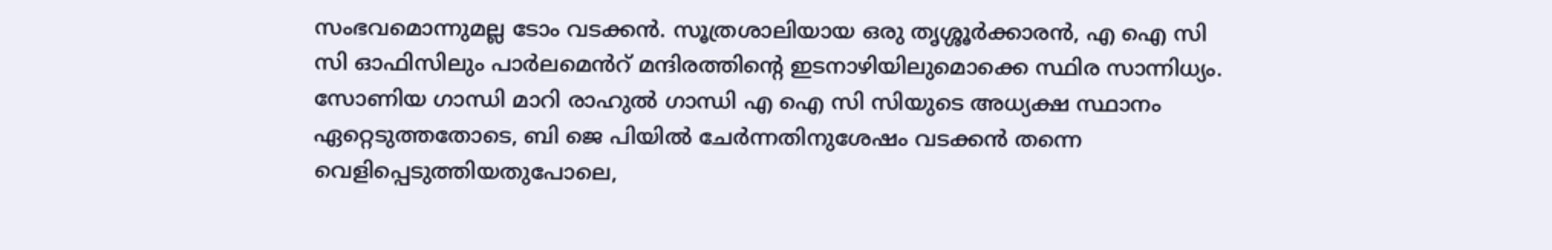സംഭവമൊന്നുമല്ല ടോം വടക്കൻ. സൂത്രശാലിയായ ഒരു തൃശ്ശൂർക്കാരൻ, എ ഐ സി സി ഓഫിസിലും പാർലമെൻറ് മന്ദിരത്തിന്റെ ഇടനാഴിയിലുമൊക്കെ സ്ഥിര സാന്നിധ്യം. സോണിയ ഗാന്ധി മാറി രാഹുൽ ഗാന്ധി എ ഐ സി സിയുടെ അധ്യക്ഷ സ്ഥാനം ഏറ്റെടുത്തതോടെ, ബി ജെ പിയിൽ ചേർന്നതിനുശേഷം വടക്കൻ തന്നെ വെളിപ്പെടുത്തിയതുപോലെ,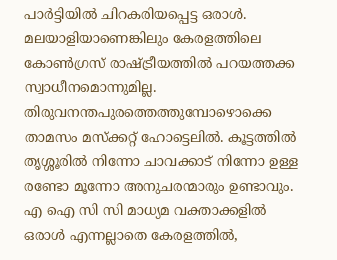പാർട്ടിയിൽ ചിറകരിയപ്പെട്ട ഒരാൾ. മലയാളിയാണെങ്കിലും കേരളത്തിലെ കോൺഗ്രസ് രാഷ്ട്രീയത്തിൽ പറയത്തക്ക സ്വാധീനമൊന്നുമില്ല. തിരുവനന്തപുരത്തെത്തുമ്പോഴൊക്കെ താമസം മസ്‌ക്കറ്റ് ഹോട്ടെലിൽ. കൂട്ടത്തിൽ തൃശ്ശൂരിൽ നിന്നോ ചാവക്കാട് നിന്നോ ഉള്ള രണ്ടോ മൂന്നോ അനുചരന്മാരും ഉണ്ടാവും. എ ഐ സി സി മാധ്യമ വക്താക്കളിൽ ഒരാൾ എന്നല്ലാതെ കേരളത്തിൽ,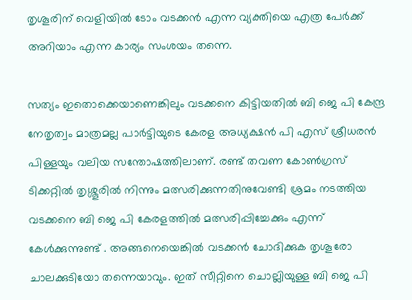തൃശൂരിന് വെളിയിൽ ടോം വടക്കൻ എന്ന വ്യക്തിയെ എത്ര പേർക്ക് അറിയാം എന്ന കാര്യം സംശയം തന്നെ.

സത്യം ഇതൊക്കെയാണെങ്കിലും വടക്കനെ കിട്ടിയതില്‍ ബി ജെ പി കേന്ദ്ര നേതൃത്വം മാത്രമല്ല പാർട്ടിയുടെ കേരള അധ്യക്ഷൻ പി എസ് ശ്രീധരൻ പിള്ളയും വലിയ സന്തോഷത്തിലാണ്. രണ്ട് തവണ കോൺഗ്രസ് ടിക്കറ്റിൽ തൃശ്ശൂരിൽ നിന്നും മത്സരിക്കുന്നതിനുവേണ്ടി ശ്രമം നടത്തിയ വടക്കനെ ബി ജെ പി കേരളത്തിൽ മത്സരിപ്പിച്ചേക്കും എന്ന് കേൾക്കുന്നുണ്ട് . അങ്ങനെയെങ്കിൽ വടക്കൻ ചോദിക്കുക തൃശൂരോ ചാലക്കുടിയോ തന്നെയാവും. ഇത് സീറ്റിനെ ചൊല്ലിയുള്ള ബി ജെ പി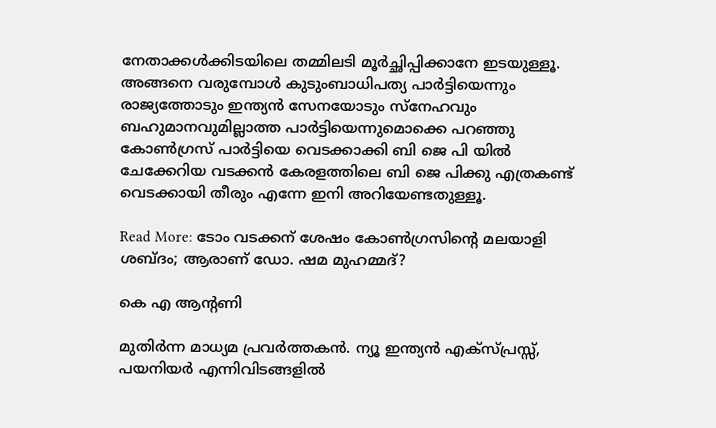നേതാക്കൾക്കിടയിലെ തമ്മിലടി മൂർച്ഛിപ്പിക്കാനേ ഇടയുള്ളൂ. അങ്ങനെ വരുമ്പോൾ കുടുംബാധിപത്യ പാർട്ടിയെന്നും രാജ്യത്തോടും ഇന്ത്യൻ സേനയോടും സ്നേഹവും ബഹുമാനവുമില്ലാത്ത പാർട്ടിയെന്നുമൊക്കെ പറഞ്ഞു കോൺഗ്രസ് പാർട്ടിയെ വെടക്കാക്കി ബി ജെ പി യിൽ ചേക്കേറിയ വടക്കൻ കേരളത്തിലെ ബി ജെ പിക്കു എത്രകണ്ട് വെടക്കായി തീരും എന്നേ ഇനി അറിയേണ്ടതുള്ളൂ.

Read More: ടോം വടക്കന് ശേഷം കോൺഗ്രസിന്റെ മലയാളി ശബ്ദം; ആരാണ് ഡോ. ഷമ മുഹമ്മദ്?

കെ എ ആന്റണി

മുതിര്‍ന്ന മാധ്യമ പ്രവര്‍ത്തകന്‍. ന്യൂ ഇന്ത്യന്‍ എക്സ്പ്രസ്സ്, പയനിയര്‍ എന്നിവിടങ്ങളില്‍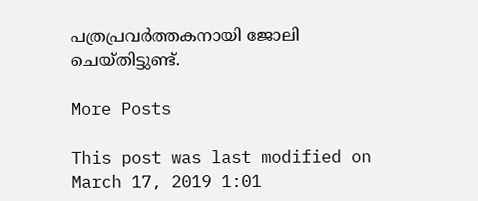പത്രപ്രവര്‍ത്തകനായി ജോലി ചെയ്തിട്ടുണ്ട്.

More Posts

This post was last modified on March 17, 2019 1:01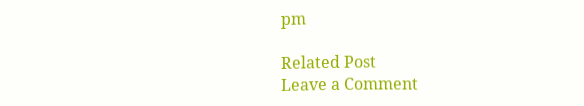pm

Related Post
Leave a Comment